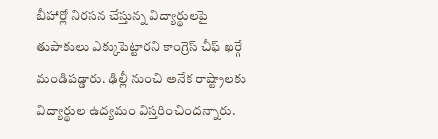బీహార్లో నిరసన చేస్తున్న విద్యార్థులపై తుపాకులు ఎక్కుపెట్టారని కాంగ్రెస్ చీఫ్ ఖర్గే మండిపడ్డారు. ఢిల్లీ నుంచి అనేక రాష్ట్రాలకు విద్యార్థుల ఉద్యమం విస్తరించిందన్నారు.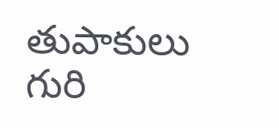తుపాకులు గురి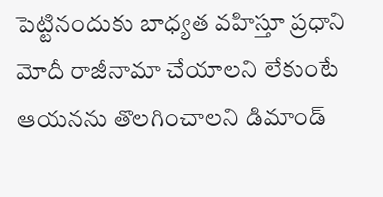పెట్టినందుకు బాధ్యత వహిస్తూ ప్రధాని మోదీ రాజీనామా చేయాలని లేకుంటే ఆయనను తొలగించాలని డిమాండ్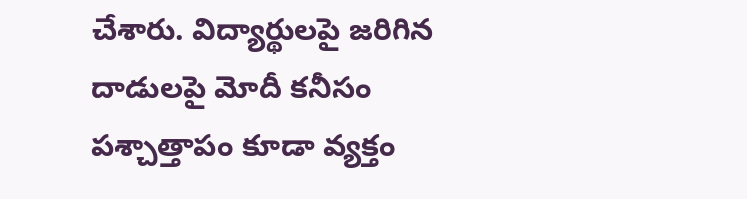చేశారు. విద్యార్థులపై జరిగిన దాడులపై మోదీ కనీసం పశ్చాత్తాపం కూడా వ్యక్తం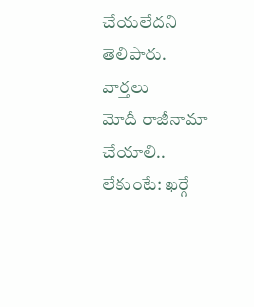చేయలేదని తెలిపారు.
వార్తలు
మోదీ రాజీనామా చేయాలి.. లేకుంటే: ఖర్గే